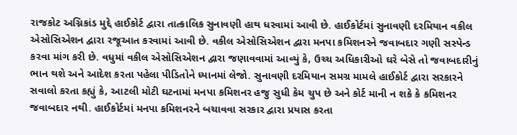રાજકોટ અગ્નિકાંડ મુદ્દે હાઈકોર્ટ દ્વારા તાત્કાલિક સુનાવણી હાથ ધરવામાં આવી છે. હાઈકોર્ટમાં સુનાવણી દરમિયાન વકીલ એસોસિએશન દ્વારા રજૂઆત કરવામાં આવી છે. વકીલ એસોસિએશન દ્વારા મનપા કમિશનરને જવાબદાર ગણી સસ્પેન્ડ કરવા માંગ કરી છે. વધુમાં વકીલ એસોસિએશન દ્વારા જણાવવામાં આવ્યું કે, ઉચ્ચ અધિકારીઓ ઘરે બેસે તો જવાબદારીનું ભાન થશે અને આદેશ કરતા પહેલા પીડિતોને ધ્યાનમાં લેજો. સુનાવણી દરમિયાન સમગ્ર મામલે હાઈકોર્ટ દ્વારા સરકારને સવાલો કરતા કહ્યું કે, આટલી મોટી ઘટનામાં મનપા કમિશનર હજુ સુધી કેમ ચુપ છે અને કોર્ટ માની ન શકે કે કમિશનર જવાબદાર નથી. હાઈકોર્ટમાં મનપા કમિશનરને બચાવવા સરકાર દ્વારા પ્રયાસ કરતા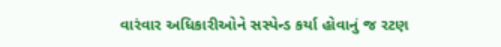વારંવાર અધિકારીઓને સસ્પેન્ડ કર્યા હોવાનું જ રટણ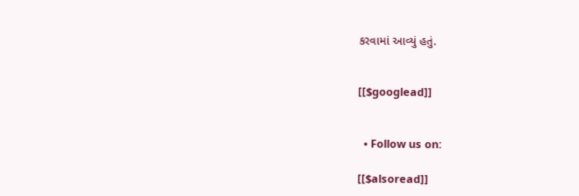કરવામાં આવ્યું હતું.


[[$googlead]]


  • Follow us on:

[[$alsoread]]